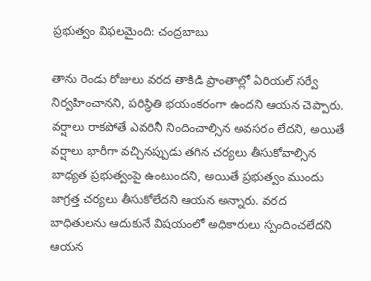ప్రభుత్వం విఫలమైంది: చంద్రబాబు

తాను రెండు రోజులు వరద తాకిడి ప్రాంతాల్లో ఏరియల్ సర్వే నిర్వహించానని, పరిస్థితి భయంకరంగా ఉందని ఆయన చెప్పారు. వర్షాలు రాకపోతే ఎవరినీ నిందించాల్సిన అవసరం లేదని, అయితే వర్షాలు భారీగా వచ్చినప్పుడు తగిన చర్యలు తీసుకోవాల్సిన బాధ్యత ప్రభుత్వంపై ఉంటుందని, అయితే ప్రభుత్వం ముందు జాగ్రత్త చర్యలు తీసుకోలేదని ఆయన అన్నారు. వరద బాధితులను ఆదుకునే విషయంలో అధికారులు స్పందించలేదని ఆయన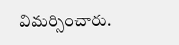విమర్సించారు.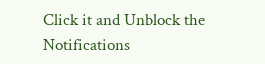Click it and Unblock the Notifications